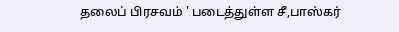தலைப் பிரசவம் ' படைத்துள்ள சீ,பாஸ்கர்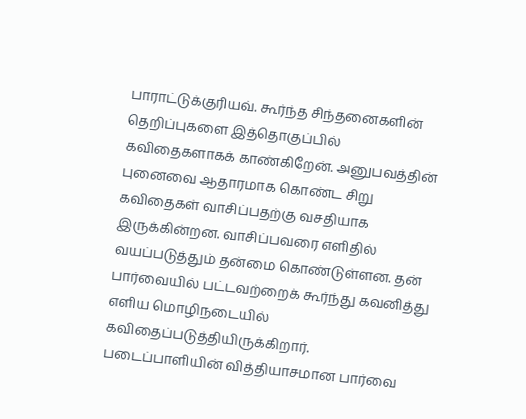பாராட்டுக்குரியவ். கூர்ந்த சிந்தனைகளின் தெறிப்புகளை இத்தொகுப்பில் கவிதைகளாகக் காண்கிறேன். அனுபவத்தின் புனைவை ஆதாரமாக கொண்ட சிறு கவிதைகள் வாசிப்பதற்கு வசதியாக இருக்கின்றன. வாசிப்பவரை எளிதில் வயப்படுத்தும் தன்மை கொண்டுள்ளன. தன் பார்வையில் பட்டவற்றைக் கூர்ந்து கவனித்து எளிய மொழிநடையில் கவிதைப்படுத்தியிருக்கிறார். படைப்பாளியின் வித்தியாசமான பார்வை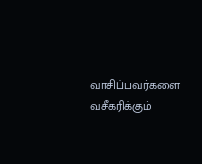வாசிப்பவர்களை வசீகரிக்கும்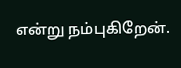என்று நம்புகிறேன்.